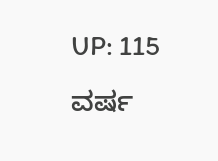UP: 115 ವರ್ಷ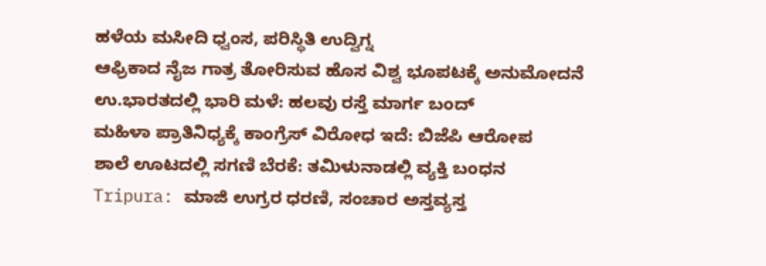ಹಳೆಯ ಮಸೀದಿ ಧ್ವಂಸ, ಪರಿಸ್ಥಿತಿ ಉದ್ವಿಗ್ನ
ಆಫ್ರಿಕಾದ ನೈಜ ಗಾತ್ರ ತೋರಿಸುವ ಹೊಸ ವಿಶ್ವ ಭೂಪಟಕ್ಕೆ ಅನುಮೋದನೆ
ಉ.ಭಾರತದಲ್ಲಿ ಭಾರಿ ಮಳೆ: ಹಲವು ರಸ್ತೆ ಮಾರ್ಗ ಬಂದ್
ಮಹಿಳಾ ಪ್ರಾತಿನಿಧ್ಯಕ್ಕೆ ಕಾಂಗ್ರೆಸ್ ವಿರೋಧ ಇದೆ: ಬಿಜೆಪಿ ಆರೋಪ
ಶಾಲೆ ಊಟದಲ್ಲಿ ಸಗಣಿ ಬೆರಕೆ: ತಮಿಳುನಾಡಲ್ಲಿ ವ್ಯಕ್ತಿ ಬಂಧನ
Tripura: ಮಾಜಿ ಉಗ್ರರ ಧರಣಿ, ಸಂಚಾರ ಅಸ್ತವ್ಯಸ್ತ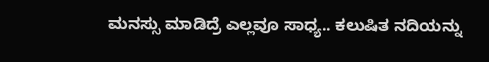ಮನಸ್ಸು ಮಾಡಿದ್ರೆ ಎಲ್ಲವೂ ಸಾಧ್ಯ.. ಕಲುಷಿತ ನದಿಯನ್ನು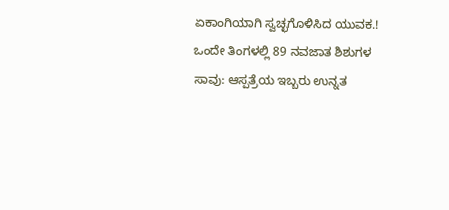ಏಕಾಂಗಿಯಾಗಿ ಸ್ವಚ್ಛಗೊಳಿಸಿದ ಯುವಕ.!
ಒಂದೇ ತಿಂಗಳಲ್ಲಿ 89 ನವಜಾತ ಶಿಶುಗಳ ಸಾವು: ಆಸ್ಪತ್ರೆಯ ಇಬ್ಬರು ಉನ್ನತ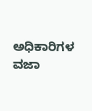ಅಧಿಕಾರಿಗಳ ವಜಾ